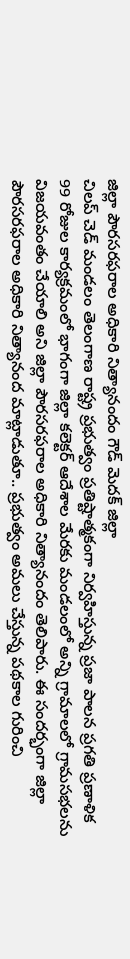జిల్లా పౌరసరఫరాల అధికారి నిత్యానందం గౌడ్ మెదక్ జిల్లా
చిలప్ చెడ్ మండలం తెలంగాణ రాష్ట్ర ప్రభుత్వం ప్రతిష్టాత్మకంగా నిర్వహిస్తున్న ప్రజా పాలన ప్రగతి ప్రణాళిక 99 రోజుల కార్యక్రమంలో భాగంగా జిల్లా కలెక్టర్ ఆదేశాల మేరకు మండలంలో అన్ని గ్రామాలలో గ్రామసభలను విజయవంతం చేయాలి అని జిల్లా పౌరసరఫరాల అధికారి నిత్యానందం తెలిపారు. ఈ సందర్భంగా జిల్లా పౌరసరఫరాల అధికారి నిత్యానంద మాట్లాడుతూ.. ప్రభుత్వం అమలు చేస్తున్న పథకాల గురించి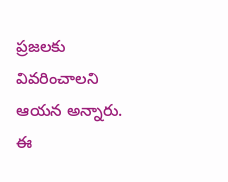ప్రజలకు వివరించాలని ఆయన అన్నారు. ఈ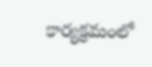కార్యక్రమంలో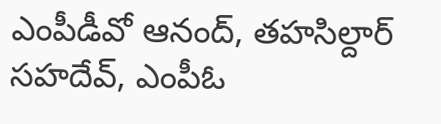ఎంపీడీవో ఆనంద్, తహసిల్దార్ సహదేవ్, ఎంపీఓ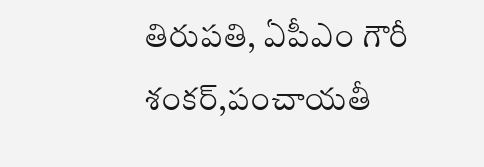తిరుపతి, ఏపీఎం గౌరీ శంకర్,పంచాయతీ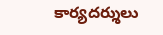కార్యదర్శులు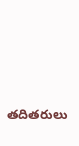తదితరులు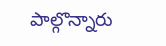పాల్గొన్నారు